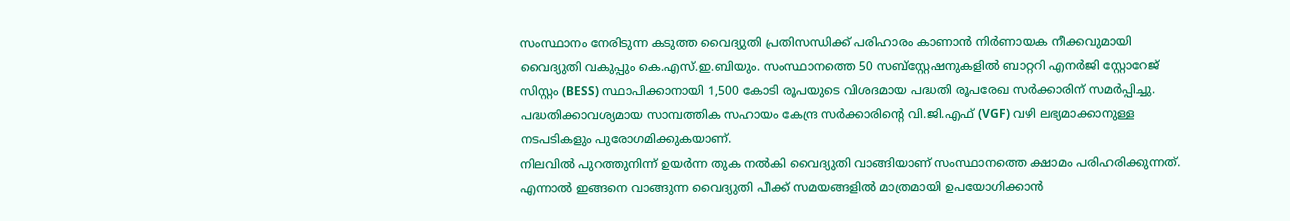സംസ്ഥാനം നേരിടുന്ന കടുത്ത വൈദ്യുതി പ്രതിസന്ധിക്ക് പരിഹാരം കാണാൻ നിർണായക നീക്കവുമായി വൈദ്യുതി വകുപ്പും കെ.എസ്.ഇ.ബിയും. സംസ്ഥാനത്തെ 50 സബ്സ്റ്റേഷനുകളിൽ ബാറ്ററി എനർജി സ്റ്റോറേജ് സിസ്റ്റം (BESS) സ്ഥാപിക്കാനായി 1,500 കോടി രൂപയുടെ വിശദമായ പദ്ധതി രൂപരേഖ സർക്കാരിന് സമർപ്പിച്ചു. പദ്ധതിക്കാവശ്യമായ സാമ്പത്തിക സഹായം കേന്ദ്ര സർക്കാരിന്റെ വി.ജി.എഫ് (VGF) വഴി ലഭ്യമാക്കാനുള്ള നടപടികളും പുരോഗമിക്കുകയാണ്.
നിലവിൽ പുറത്തുനിന്ന് ഉയർന്ന തുക നൽകി വൈദ്യുതി വാങ്ങിയാണ് സംസ്ഥാനത്തെ ക്ഷാമം പരിഹരിക്കുന്നത്. എന്നാൽ ഇങ്ങനെ വാങ്ങുന്ന വൈദ്യുതി പീക്ക് സമയങ്ങളിൽ മാത്രമായി ഉപയോഗിക്കാൻ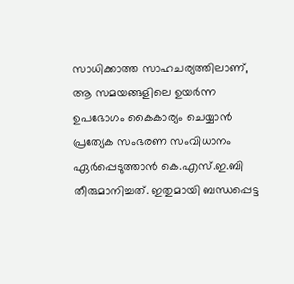സാധിക്കാത്ത സാഹചര്യത്തിലാണ്, ആ സമയങ്ങളിലെ ഉയർന്ന ഉപഭോഗം കൈകാര്യം ചെയ്യാൻ പ്രത്യേക സംഭരണ സംവിധാനം ഏർപ്പെടുത്താൻ കെ.എസ്.ഇ.ബി തീരുമാനിച്ചത്. ഇതുമായി ബന്ധപ്പെട്ട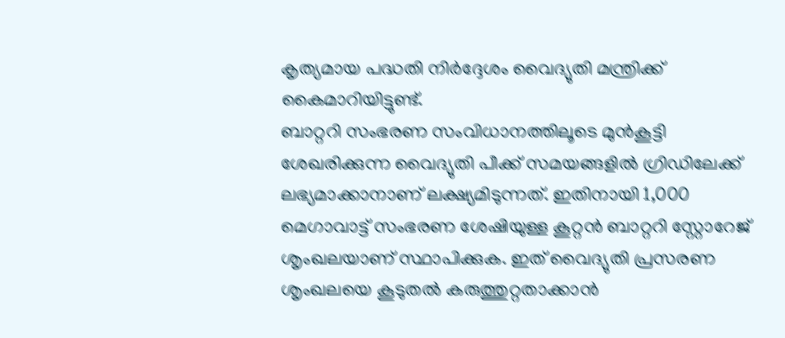കൃത്യമായ പദ്ധതി നിർദ്ദേശം വൈദ്യുതി മന്ത്രിക്ക് കൈമാറിയിട്ടുണ്ട്.
ബാറ്ററി സംഭരണ സംവിധാനത്തിലൂടെ മുൻകൂട്ടി ശേഖരിക്കുന്ന വൈദ്യുതി പീക്ക് സമയങ്ങളിൽ ഗ്രിഡിലേക്ക് ലഭ്യമാക്കാനാണ് ലക്ഷ്യമിടുന്നത്. ഇതിനായി 1,000 മെഗാവാട്ട് സംഭരണ ശേഷിയുള്ള കൂറ്റൻ ബാറ്ററി സ്റ്റോറേജ് ശൃംഖലയാണ് സ്ഥാപിക്കുക. ഇത് വൈദ്യുതി പ്രസരണ ശൃംഖലയെ കൂടുതൽ കരുത്തുറ്റതാക്കാൻ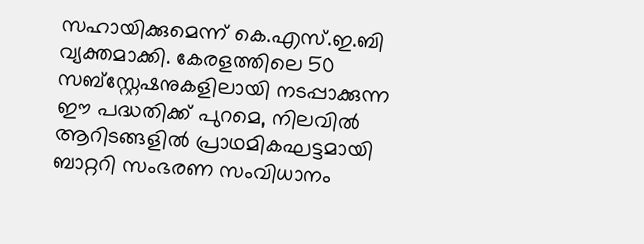സഹായിക്കുമെന്ന് കെ.എസ്.ഇ.ബി വ്യക്തമാക്കി. കേരളത്തിലെ 50 സബ്സ്റ്റേഷനുകളിലായി നടപ്പാക്കുന്ന ഈ പദ്ധതിക്ക് പുറമെ, നിലവിൽ ആറിടങ്ങളിൽ പ്രാഥമികഘട്ടമായി ബാറ്ററി സംഭരണ സംവിധാനം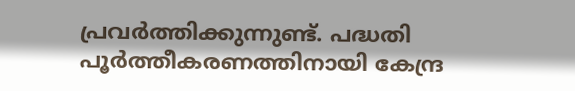പ്രവർത്തിക്കുന്നുണ്ട്. പദ്ധതി പൂർത്തീകരണത്തിനായി കേന്ദ്ര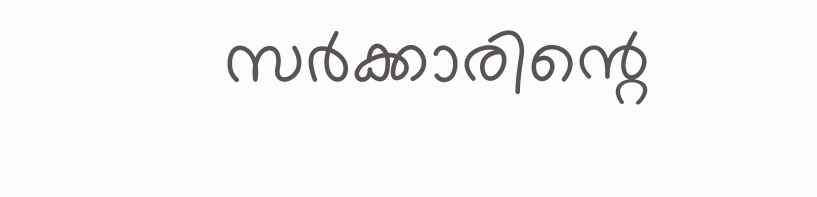സർക്കാരിന്റെ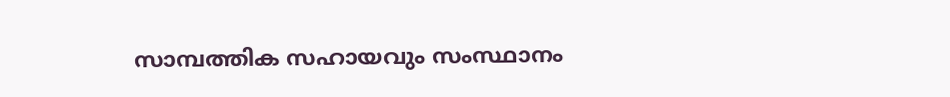സാമ്പത്തിക സഹായവും സംസ്ഥാനം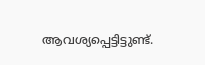ആവശ്യപ്പെട്ടിട്ടുണ്ട്.